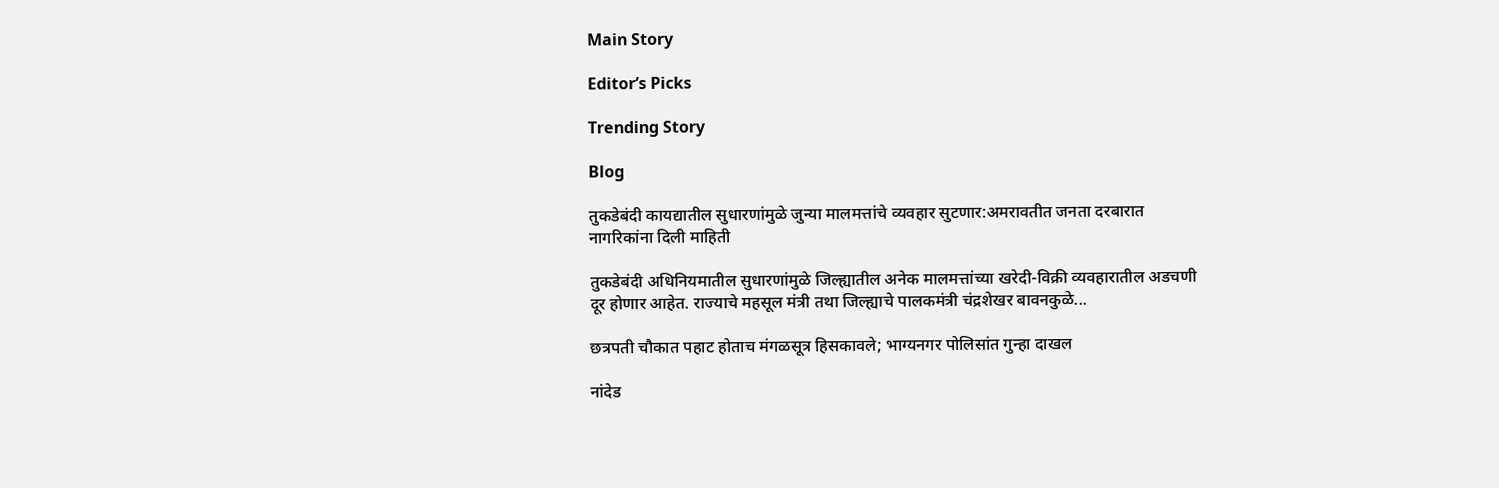Main Story

Editor’s Picks

Trending Story

Blog

तुकडेबंदी कायद्यातील सुधारणांमुळे जुन्या मालमत्तांचे व्यवहार सुटणार:अमरावतीत जनता दरबारात नागरिकांना दिली माहिती

तुकडेबंदी अधिनियमातील सुधारणांमुळे जिल्ह्यातील अनेक मालमत्तांच्या खरेदी-विक्री व्यवहारातील अडचणी दूर होणार आहेत. राज्याचे महसूल मंत्री तथा जिल्ह्याचे पालकमंत्री चंद्रशेखर बावनकुळे...

छत्रपती चौकात पहाट होताच मंगळसूत्र हिसकावले; भाग्यनगर पोलिसांत गुन्हा दाखल

नांदेड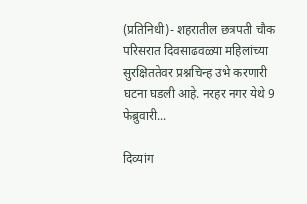(प्रतिनिधी)- शहरातील छत्रपती चौक परिसरात दिवसाढवळ्या महिलांच्या सुरक्षिततेवर प्रश्नचिन्ह उभे करणारी घटना घडली आहे. नरहर नगर येथे 9 फेब्रुवारी...

दिव्यांग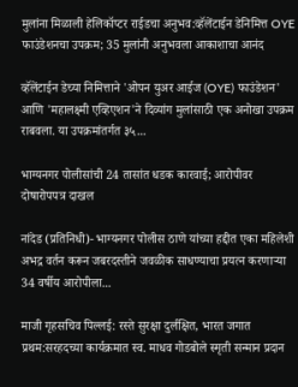मुलांना मिळाली हेलिकॉप्टर राईडचा अनुभव:व्हॅलेंटाईन डेनिमित्त OYE फाउंडेशनचा उपक्रम; 35 मुलांनी अनुभवला आकाशाचा आनंद

व्हॅलेंटाईन डेच्या निमित्ताने 'ओपन युअर आईज (OYE) फाउंडेशन' आणि 'महालक्ष्मी एव्हिएशन'ने दिव्यांग मुलांसाठी एक अनोखा उपक्रम राबवला. या उपक्रमांतर्गत ३५...

भाग्यनगर पोलीसांची 24 तासांत धडक कारवाई; आरोपीवर दोषारोपपत्र दाखल

नांदेड (प्रतिनिधी)- भाग्यनगर पोलीस ठाणे यांच्या हद्दीत एका महिलेशी अभद्र वर्तन करून जबरदस्तीने जवळीक साधण्याचा प्रयत्न करणाऱ्या 34 वर्षीय आरोपीला...

माजी गृहसचिव पिल्लई: रस्ते सुरक्षा दुर्लक्षित, भारत जगात प्रथम:सरहदच्या कार्यक्रमात स्व. माधव गोडबोले स्मृती सन्मान प्रदान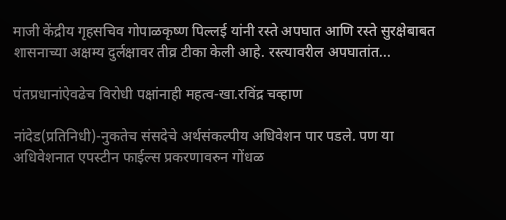माजी केंद्रीय गृहसचिव गोपाळकृष्ण पिल्लई यांनी रस्ते अपघात आणि रस्ते सुरक्षेबाबत शासनाच्या अक्षम्य दुर्लक्षावर तीव्र टीका केली आहे. रस्त्यावरील अपघातांत...

पंतप्रधानांऐवढेच विरोधी पक्षांनाही महत्व-खा.रविंद्र चव्हाण

नांदेड(प्रतिनिधी)-नुकतेच संसदेचे अर्थसंकल्पीय अधिवेशन पार पडले. पण या अधिवेशनात एपस्टीन फाईल्स प्रकरणावरुन गोंधळ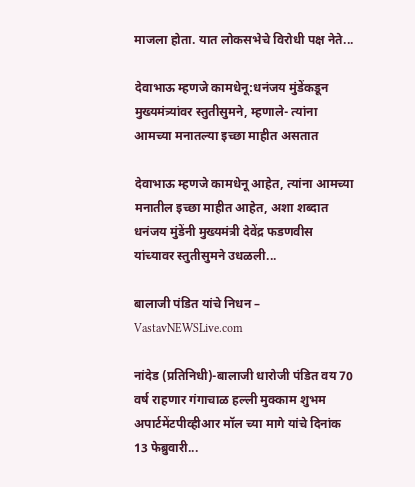माजला होता. यात लोकसभेचे विरोधी पक्ष नेते...

देवाभाऊ म्हणजे कामधेनू:धनंजय मुंडेंकडून मुख्यमंत्र्यांवर स्तुतीसुमने, म्हणाले- त्यांना आमच्या मनातल्या इच्छा माहीत असतात

देवाभाऊ म्हणजे कामधेनू आहेत, त्यांना आमच्या मनातील इच्छा माहीत आहेत, अशा शब्दात धनंजय मुंडेंनी मुख्यमंत्री देवेंद्र फडणवीस यांच्यावर स्तुतीसुमने उधळली...

बालाजी पंडित यांचे निधन – VastavNEWSLive.com

नांदेड (प्रतिनिधी)-बालाजी धारोजी पंडित वय 70 वर्ष राहणार गंगाचाळ हल्ली मुक्काम शुभम अपार्टमेंटपीव्हीआर मॉल च्या मागे यांचे दिनांक 13 फेब्रुवारी...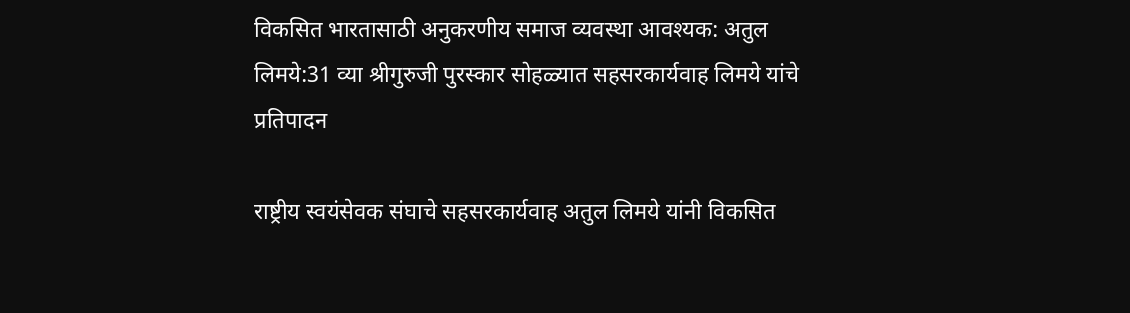विकसित भारतासाठी अनुकरणीय समाज व्यवस्था आवश्यक: अतुल लिमये:31 व्या श्रीगुरुजी पुरस्कार सोहळ्यात सहसरकार्यवाह लिमये यांचे प्रतिपादन

राष्ट्रीय स्वयंसेवक संघाचे सहसरकार्यवाह अतुल लिमये यांनी विकसित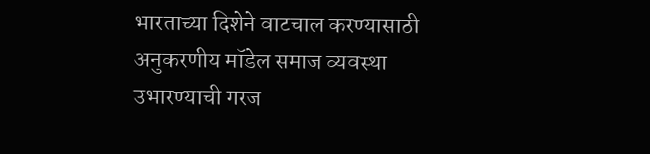भारताच्या दिशेने वाटचाल करण्यासाठी अनुकरणीय मॉडेल समाज व्यवस्था उभारण्याची गरज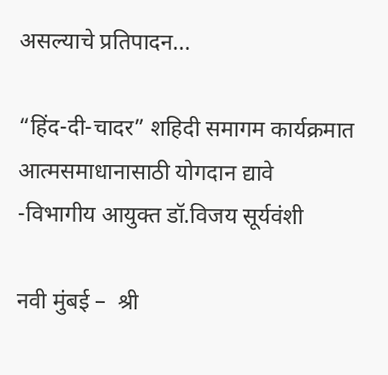असल्याचे प्रतिपादन...

“हिंद-दी-चादर” शहिदी समागम कार्यक्रमात आत्मसमाधानासाठी योगदान द्यावे    -विभागीय आयुक्त डॉ.विजय सूर्यवंशी

नवी मुंबई –  श्री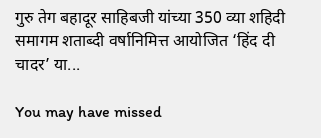गुरु तेग बहादूर साहिबजी यांच्या 350 व्या शहिदी समागम शताब्दी वर्षानिमित्त आयोजित ‘हिंद दी चादर’ या...

You may have missed